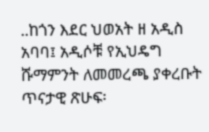..ከጎን እደር ህወአት ዘ አዲስ አባባ፤ አዲሶቹ የኢህዴግ ሹማምንት ለመመረጫ ያቀረቡት ጥናታዊ ጽሁፍ፡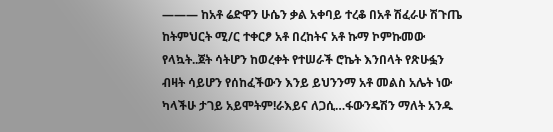——— ከአቶ ሬድዋን ሁሴን ቃል አቀባይ ተረቆ በአቶ ሽፈራሁ ሽጉጤ ከትምህርት ሚ/ር ተቀርፆ አቶ በረከትና አቶ ኩማ ኮምኩመው የላኳት..ጀት ሳትሆን ከወረቀት የተሠራች ሮኬት እንበላት የጽሁፏን ብዛት ሳይሆን የሰከፈችውን እንይ ይህንንማ አቶ መልስ አሌት ነው ካላችሁ ታገይ አይሞትም!ራእይና ለጋሲ…ፋውንዴሽን ማለት አንዱ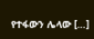የተፋውን ሌላው […]